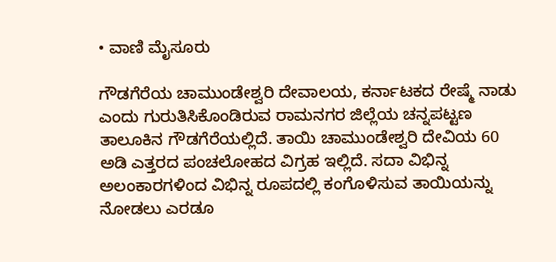• ವಾಣಿ ಮೈಸೂರು

ಗೌಡಗೆರೆಯ ಚಾಮುಂಡೇಶ್ವರಿ ದೇವಾಲಯ, ಕರ್ನಾಟಕದ ರೇಷ್ಮೆ ನಾಡು ಎಂದು ಗುರುತಿಸಿಕೊಂಡಿರುವ ರಾಮನಗರ ಜಿಲ್ಲೆಯ ಚನ್ನಪಟ್ಟಣ ತಾಲೂಕಿನ ಗೌಡಗೆರೆಯಲ್ಲಿದೆ. ತಾಯಿ ಚಾಮುಂಡೇಶ್ವರಿ ದೇವಿಯ 60 ಅಡಿ ಎತ್ತರದ ಪಂಚಲೋಹದ ವಿಗ್ರಹ ಇಲ್ಲಿದೆ. ಸದಾ ವಿಭಿನ್ನ ಅಲಂಕಾರಗಳಿಂದ ವಿಭಿನ್ನ ರೂಪದಲ್ಲಿ ಕಂಗೊಳಿಸುವ ತಾಯಿಯನ್ನು ನೋಡಲು ಎರಡೂ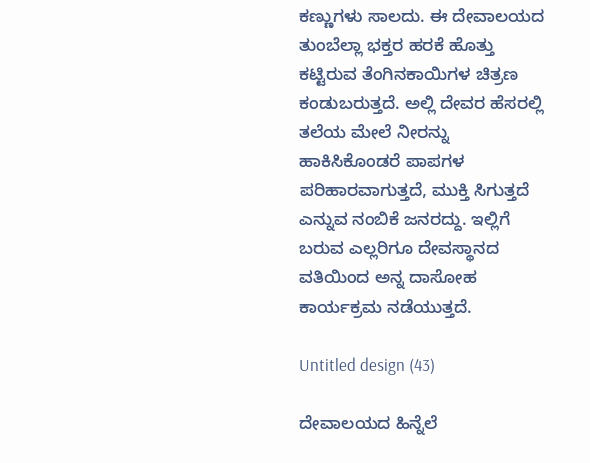ಕಣ್ಣುಗಳು ಸಾಲದು. ಈ ದೇವಾಲಯದ ತುಂಬೆಲ್ಲಾ ಭಕ್ತರ ಹರಕೆ ಹೊತ್ತು ಕಟ್ಟಿರುವ ತೆಂಗಿನಕಾಯಿಗಳ ಚಿತ್ರಣ ಕಂಡುಬರುತ್ತದೆ. ಅಲ್ಲಿ ದೇವರ ಹೆಸರಲ್ಲಿ ತಲೆಯ ಮೇಲೆ ನೀರನ್ನು ಹಾಕಿಸಿಕೊಂಡರೆ ಪಾಪಗಳ ಪರಿಹಾರವಾಗುತ್ತದೆ, ಮುಕ್ತಿ ಸಿಗುತ್ತದೆ ಎನ್ನುವ ನಂಬಿಕೆ ಜನರದ್ದು. ಇಲ್ಲಿಗೆ ಬರುವ ಎಲ್ಲರಿಗೂ ದೇವಸ್ಥಾನದ ವತಿಯಿಂದ ಅನ್ನ ದಾಸೋಹ ಕಾರ್ಯಕ್ರಮ ನಡೆಯುತ್ತದೆ.

Untitled design (43)

ದೇವಾಲಯದ ಹಿನ್ನೆಲೆ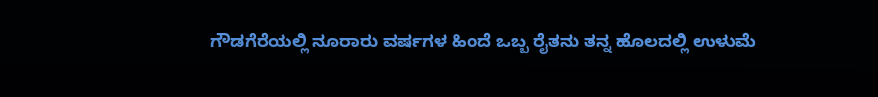ಗೌಡಗೆರೆಯಲ್ಲಿ ನೂರಾರು ವರ್ಷಗಳ ಹಿಂದೆ ಒಬ್ಬ ರೈತನು ತನ್ನ ಹೊಲದಲ್ಲಿ ಉಳುಮೆ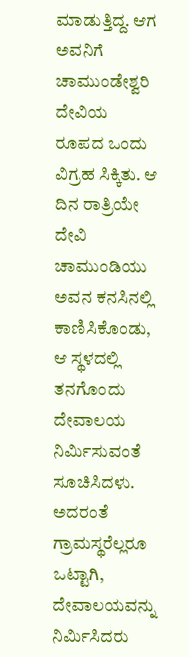ಮಾಡುತ್ತಿದ್ದ. ಆಗ ಅವನಿಗೆ ಚಾಮುಂಡೇಶ್ವರಿ ದೇವಿಯ ರೂಪದ ಒಂದು ವಿಗ್ರಹ ಸಿಕ್ಕಿತು. ಆ ದಿನ ರಾತ್ರಿಯೇ ದೇವಿ ಚಾಮುಂಡಿಯು ಅವನ ಕನಸಿನಲ್ಲಿ ಕಾಣಿಸಿಕೊಂಡು, ಆ ಸ್ಥಳದಲ್ಲಿ ತನಗೊಂದು ದೇವಾಲಯ ನಿರ್ಮಿಸುವಂತೆ ಸೂಚಿಸಿದಳು. ಅದರಂತೆ ಗ್ರಾಮಸ್ಥರೆಲ್ಲರೂ ಒಟ್ಟಾಗಿ, ದೇವಾಲಯವನ್ನು ನಿರ್ಮಿಸಿದರು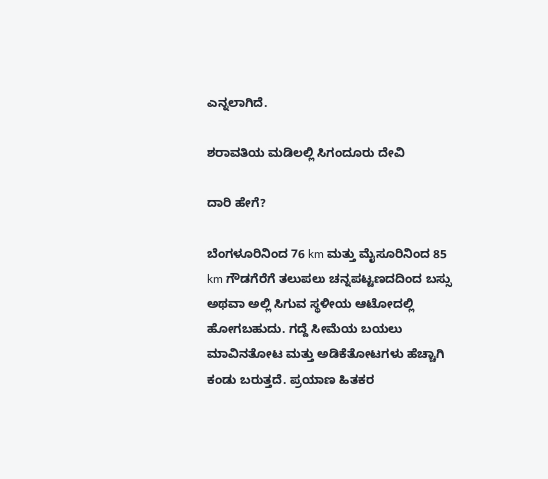ಎನ್ನಲಾಗಿದೆ.

ಶರಾವತಿಯ ಮಡಿಲಲ್ಲಿ ಸಿಗಂದೂರು ದೇವಿ

ದಾರಿ ಹೇಗೆ?

ಬೆಂಗಳೂರಿನಿಂದ 76 km ಮತ್ತು ಮೈಸೂರಿನಿಂದ 85 km ಗೌಡಗೆರೆಗೆ ತಲುಪಲು ಚನ್ನಪಟ್ಟಣದದಿಂದ ಬಸ್ಸು ಅಥವಾ ಅಲ್ಲಿ ಸಿಗುವ ಸ್ಥಳೀಯ ಆಟೋದಲ್ಲಿ ಹೋಗಬಹುದು. ಗದ್ದೆ ಸೀಮೆಯ ಬಯಲು ಮಾವಿನತೋಟ ಮತ್ತು ಅಡಿಕೆತೋಟಗಳು ಹೆಚ್ಚಾಗಿ ಕಂಡು ಬರುತ್ತದೆ. ಪ್ರಯಾಣ ಹಿತಕರ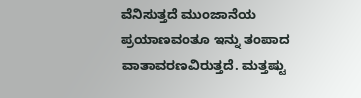ವೆನಿಸುತ್ತದೆ ಮುಂಜಾನೆಯ ಪ್ರಯಾಣವಂತೂ ಇನ್ನು ತಂಪಾದ ವಾತಾವರಣವಿರುತ್ತದೆ. ಮತ್ತಷ್ಟು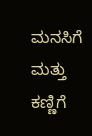ಮನಸಿಗೆ ಮತ್ತು ಕಣ್ಣಿಗೆ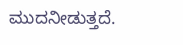ಮುದನೀಡುತ್ತದೆ.